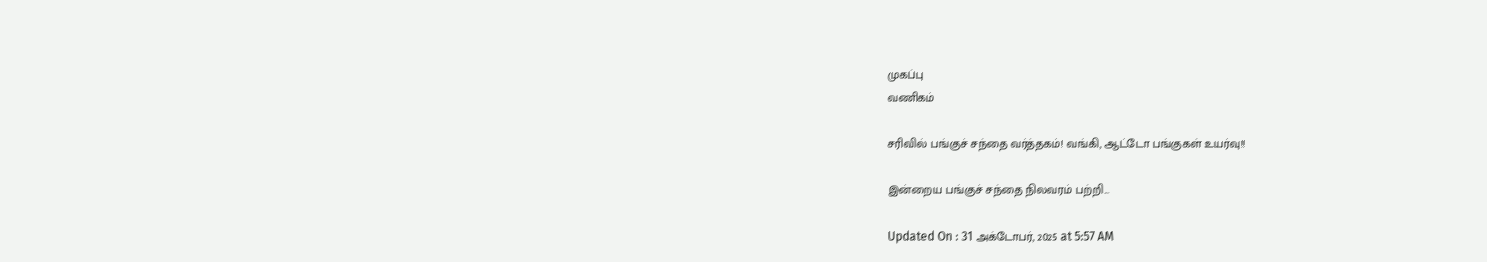முகப்பு
வணிகம்

சரிவில் பங்குச் சந்தை வர்த்தகம்! வங்கி, ஆட்டோ பங்குகள் உயர்வு!!

இன்றைய பங்குச் சந்தை நிலவரம் பற்றி...

Updated On : 31 அக்டோபர், 2025 at 5:57 AM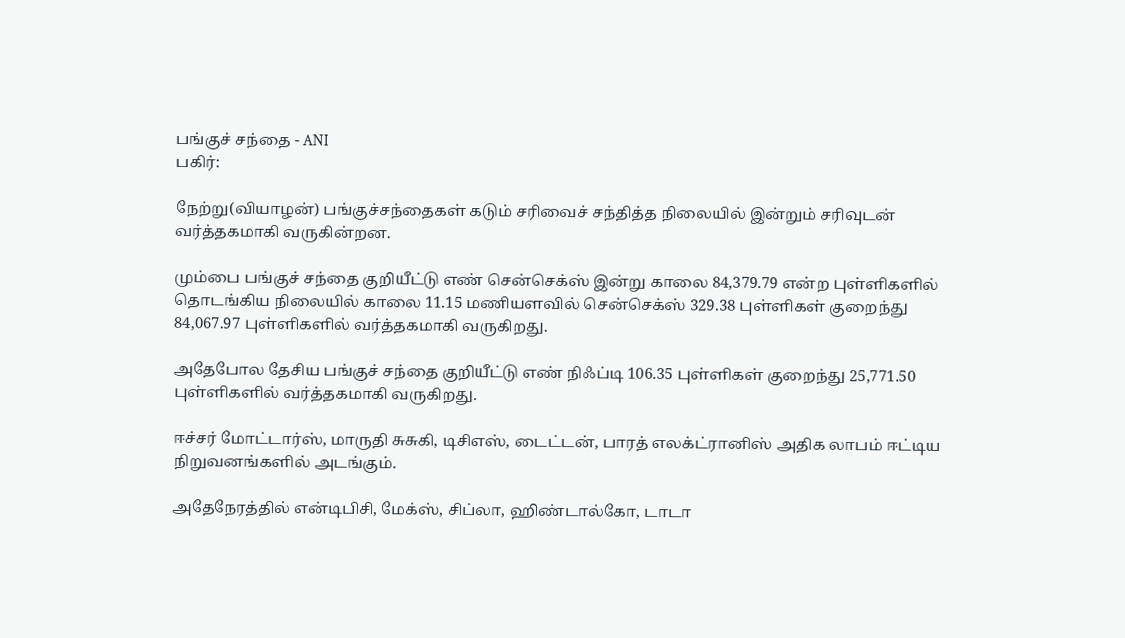பங்குச் சந்தை - ANI
பகிர்:

நேற்று(வியாழன்) பங்குச்சந்தைகள் கடும் சரிவைச் சந்தித்த நிலையில் இன்றும் சரிவுடன் வர்த்தகமாகி வருகின்றன.

மும்பை பங்குச் சந்தை குறியீட்டு எண் சென்செக்ஸ் இன்று காலை 84,379.79 என்ற புள்ளிகளில் தொடங்கிய நிலையில் காலை 11.15 மணியளவில் சென்செக்ஸ் 329.38 புள்ளிகள் குறைந்து 84,067.97 புள்ளிகளில் வர்த்தகமாகி வருகிறது.

அதேபோல தேசிய பங்குச் சந்தை குறியீட்டு எண் நிஃப்டி 106.35 புள்ளிகள் குறைந்து 25,771.50 புள்ளிகளில் வர்த்தகமாகி வருகிறது.

ஈச்சர் மோட்டார்ஸ், மாருதி சுசுகி, டிசிஎஸ், டைட்டன், பாரத் எலக்ட்ரானிஸ் அதிக லாபம் ஈட்டிய நிறுவனங்களில் அடங்கும்.

அதேநேரத்தில் என்டிபிசி, மேக்ஸ், சிப்லா, ஹிண்டால்கோ, டாடா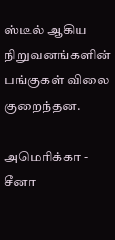ஸ்டீல் ஆகிய நிறுவனங்களின் பங்குகள் விலை குறைந்தன.

அமெரிக்கா - சீனா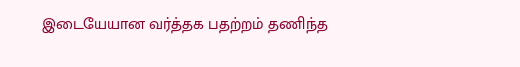இடையேயான வர்த்தக பதற்றம் தணிந்த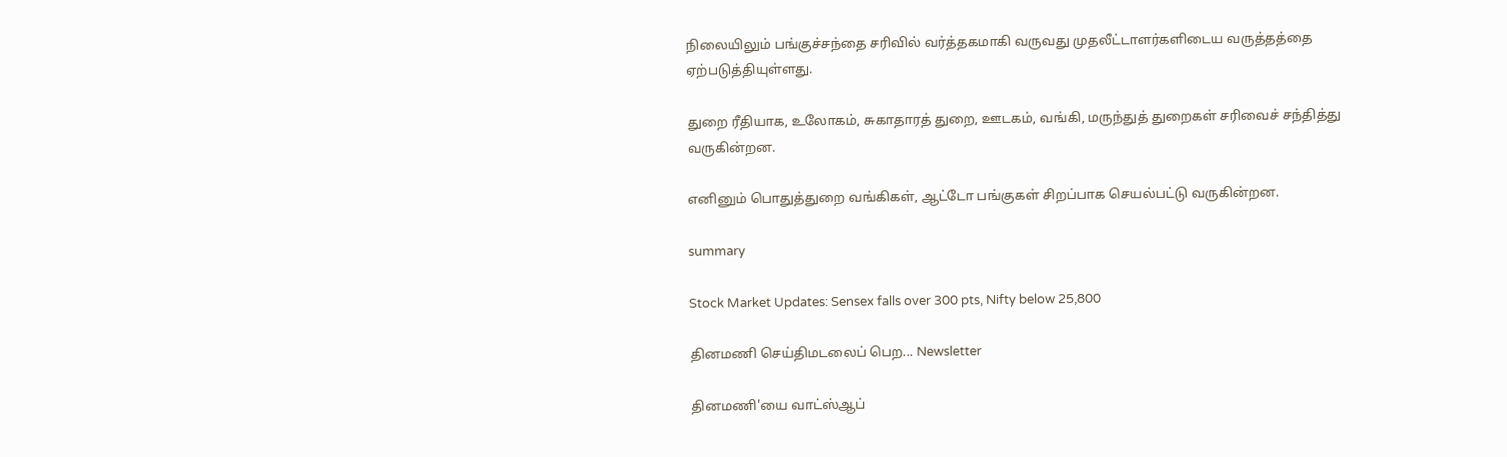நிலையிலும் பங்குச்சந்தை சரிவில் வர்த்தகமாகி வருவது முதலீட்டாளர்களிடைய வருத்தத்தை ஏற்படுத்தியுள்ளது.

துறை ரீதியாக, உலோகம், சுகாதாரத் துறை, ஊடகம், வங்கி, மருந்துத் துறைகள் சரிவைச் சந்தித்து வருகின்றன.

எனினும் பொதுத்துறை வங்கிகள், ஆட்டோ பங்குகள் சிறப்பாக செயல்பட்டு வருகின்றன.

summary

Stock Market Updates: Sensex falls over 300 pts, Nifty below 25,800

தினமணி செய்திமடலைப் பெற... Newsletter

தினமணி'யை வாட்ஸ்ஆப்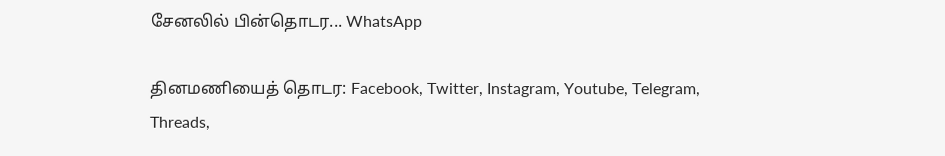சேனலில் பின்தொடர... WhatsApp

தினமணியைத் தொடர: Facebook, Twitter, Instagram, Youtube, Telegram, Threads,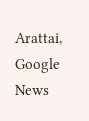Arattai, Google News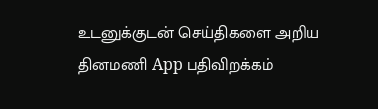உடனுக்குடன் செய்திகளை அறிய தினமணி App பதிவிறக்கம்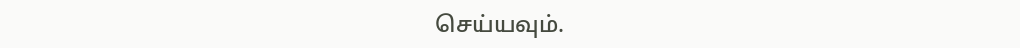செய்யவும்.